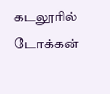கடலூரில் டோக்கன்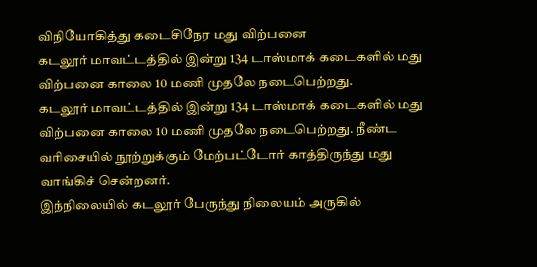விநியோகித்து கடைசிநேர மது விற்பனை
கடலூர் மாவட்டத்தில் இன்று 134 டாஸ்மாக் கடைகளில் மது விற்பனை காலை 10 மணி முதலே நடைபெற்றது.
கடலூர் மாவட்டத்தில் இன்று 134 டாஸ்மாக் கடைகளில் மது விற்பனை காலை 10 மணி முதலே நடைபெற்றது. நீண்ட வரிசையில் நூற்றுக்கும் மேற்பட்டோர் காத்திருந்து மது வாங்கிச் சென்றனர்.
இந்நிலையில் கடலூர் பேருந்து நிலையம் அருகில்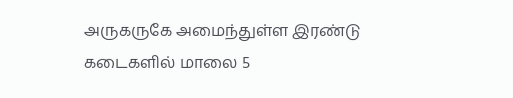அருகருகே அமைந்துள்ள இரண்டு கடைகளில் மாலை 5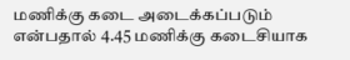மணிக்கு கடை அடைக்கப்படும் என்பதால் 4.45 மணிக்கு கடைசியாக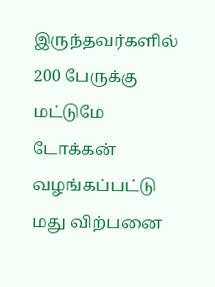இருந்தவர்களில் 200 பேருக்கு மட்டுமே டோக்கன் வழங்கப்பட்டு மது விற்பனை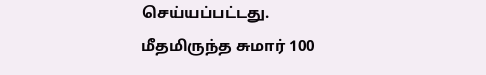செய்யப்பட்டது.
மீதமிருந்த சுமார் 100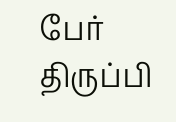பேர் திருப்பி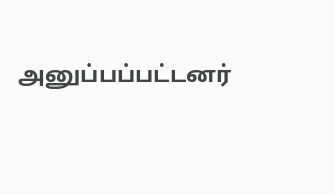அனுப்பப்பட்டனர்